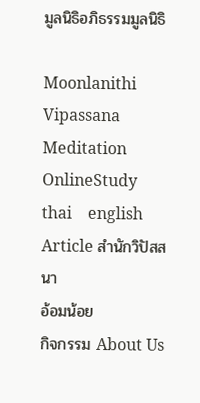มูลนิธิอภิธรรมมูลนิธิ

Moonlanithi Vipassana
Meditation
OnlineStudy
thai    english
Article สำนักวิปัสสนา
อ้อมน้อย
กิจกรรม About Us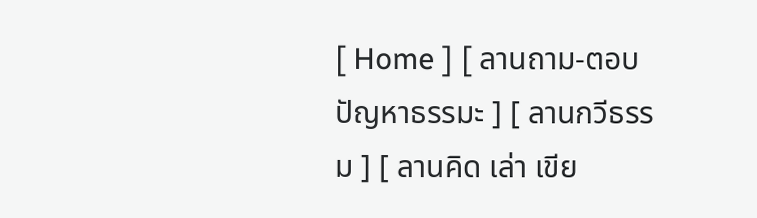[ Home ] [ ลานถาม-ตอบปัญหาธรรมะ ] [ ลานกวีธรรม ] [ ลานคิด เล่า เขีย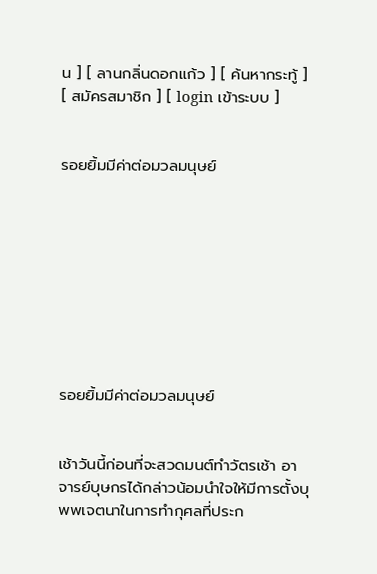น ] [ ลานกลิ่นดอกแก้ว ] [ ค้นหากระทู้ ] [ สมัครสมาชิก ] [ login เข้าระบบ ]


รอยยิ้มมีค่าต่อมวลมนุษย์









รอยยิ้มมีค่าต่อมวลมนุษย์


เช้าวันนี้ก่อนที่จะสวดมนต์ทำวัตรเช้า อาจารย์บุษกรได้กล่าวน้อมนำใจให้มีการตั้งบุพพเจตนาในการทำกุศลที่ประก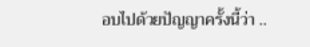อบไปด้วยปัญญาครั้งนี้ว่า ..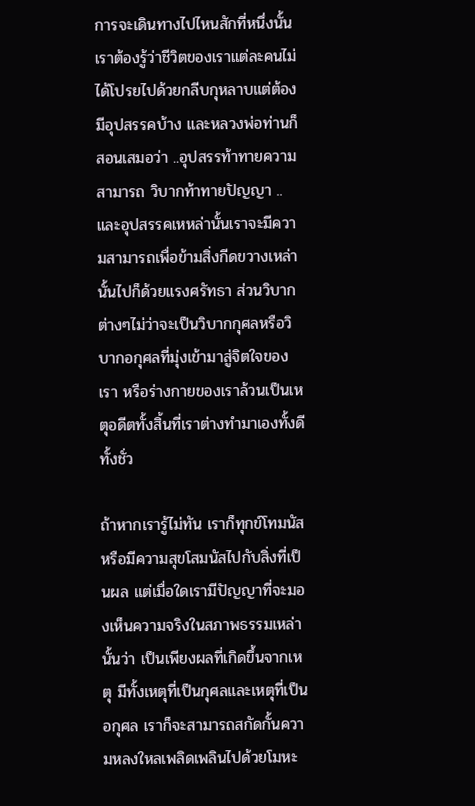การจะเดินทางไปไหนสักที่หนึ่งนั้น เราต้องรู้ว่าชีวิตของเราแต่ละคนไม่ได้โปรยไปด้วยกลีบกุหลาบแต่ต้องมีอุปสรรคบ้าง และหลวงพ่อท่านก็สอนเสมอว่า ..อุปสรรท้าทายความสามารถ วิบากท้าทายปัญญา .. และอุปสรรคเหหล่านั้นเราจะมีความสามารถเพื่อข้ามสิ่งกีดขวางเหล่านั้นไปก็ด้วยแรงศรัทธา ส่วนวิบากต่างๆไม่ว่าจะเป็นวิบากกุศลหรือวิบากอกุศลที่มุ่งเข้ามาสู่จิตใจของเรา หรือร่างกายของเราล้วนเป็นเหตุอดีตทั้งสิ้นที่เราต่างทำมาเองทั้งดีทั้งชั่ว

ถ้าหากเรารู้ไม่ทัน เราก็ทุกข์โทมนัส หรือมีความสุขโสมนัสไปกับสิ่งที่เป็นผล แต่เมื่อใดเรามีปัญญาที่จะมองเห็นความจริงในสภาพธรรมเหล่านั้นว่า เป็นเพียงผลที่เกิดขึ้นจากเหตุ มีทั้งเหตุที่เป็นกุศลและเหตุที่เป็นอกุศล เราก็จะสามารถสกัดกั้นความหลงใหลเพลิดเพลินไปด้วยโมหะ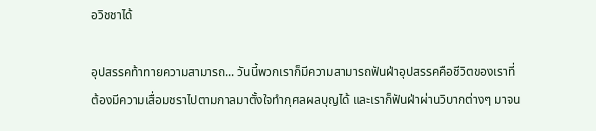อวิชชาได้

อุปสรรคท้าทายความสามารถ... วันนี้พวกเราก็มีความสามารถฟันฝ่าอุปสรรคคือชีวิตของเราที่ต้องมีความเสื่อมชราไปตามกาลมาตั้งใจทำกุศลผลบุญได้ และเราก็ฟันฝ่าผ่านวิบากต่างๆ มาจน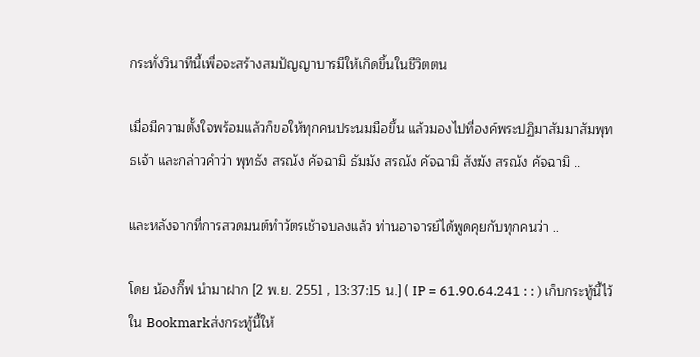กระทั่งวินาทีนี้เพื่อจะสร้างสมปัญญาบารมีให้เกิดขึ้นในชีวิตตน

เมื่อมีความตั้งใจพร้อมแล้วก็ขอให้ทุกคนประนมมือขึ้น แล้วมองไปที่องค์พระปฏิมาสัมมาสัมพุทธเจ้า และกล่าวคำว่า พุทธัง สรณัง คัจฉามิ ธัมมัง สรณัง คัจฉามิ สังฆัง สรณัง คัจฉามิ ..

และหลังจากที่การสวดมนต์ทำวัตรเช้าจบลงแล้ว ท่านอาจารย์ได้พูดคุยกับทุกคนว่า ..

โดย น้องกิ๊ฟ นำมาฝาก [2 พ.ย. 2551 , 13:37:15 น.] ( IP = 61.90.64.241 : : ) เก็บกระทู้นี้ไว้ใน Bookmarkส่งกระทู้นี้ให้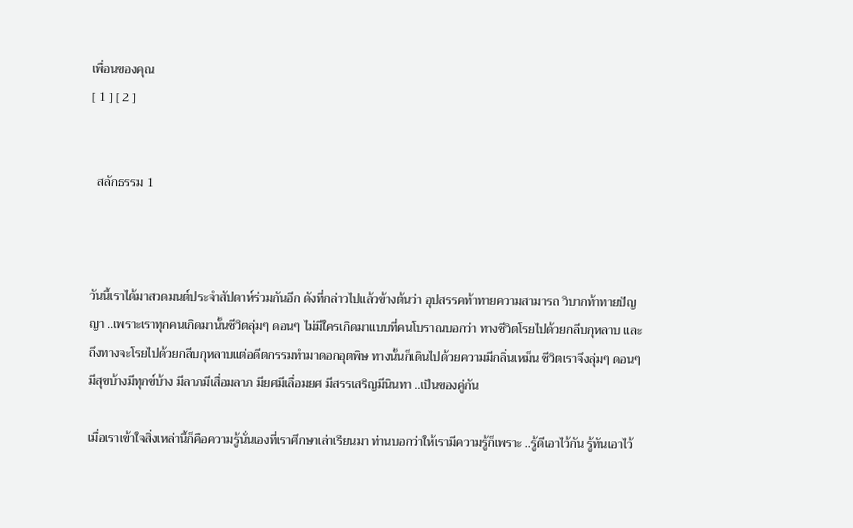เพื่อนของคุณ
[ 1 ] [ 2 ]


  สลักธรรม 1



วันนี้เราได้มาสวดมนต์ประจำสัปดาห์ร่วมกันอีก ดังที่กล่าวไปแล้วข้างต้นว่า อุปสรรคท้าทายความสามารถ วิบากท้าทายปัญญา ..เพราะเราทุกคนเกิดมานั้นชีวิตลุ่มๆ ดอนๆ ไม่มีใครเกิดมาแบบที่คนโบราณบอกว่า ทางชีวิตโรยไปด้วยกลีบกุหลาบ และถึงทางจะโรยไปด้วยกลีบกุหลาบแต่อดีตกรรมทำมาดอกอุตพิษ ทางนั้นก็เดินไปด้วยความมีกลิ่นเหม็น ชีวิตเราจึงลุ่มๆ ดอนๆ มีสุขบ้างมีทุกข์บ้าง มีลาภมีเสื่อมลาภ มียศมีเลื่อมยศ มีสรรเสริญมีนินทา ..เป็นของคู่กัน

เมื่อเราเข้าใจสิ่งเหล่านี้ก็คือความรู้นั่นเองที่เราศึกษาเล่าเรียนมา ท่านบอกว่าให้เรามีความรู้ก็เพราะ ..รู้ดีเอาไว้กัน รู้ทันเอาไว้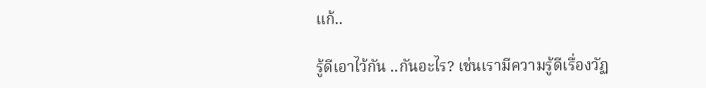แก้..

รู้ดีเอาไว้กัน ..กันอะไร? เช่นเรามีความรู้ดีเรื่องวัฏ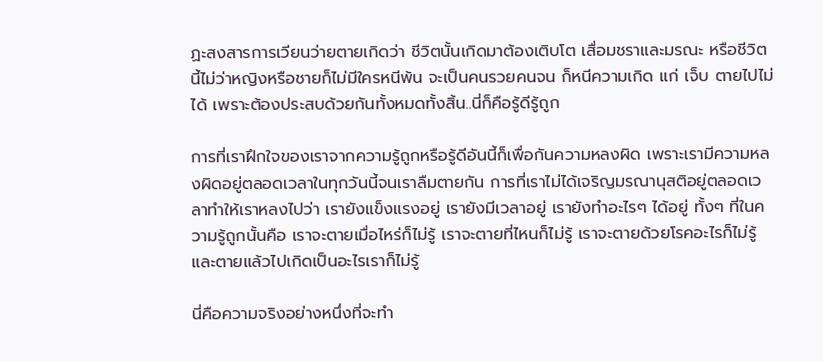ฏะสงสารการเวียนว่ายตายเกิดว่า ชีวิตนั้นเกิดมาต้องเติบโต เสื่อมชราและมรณะ หรือชีวิตนี้ไม่ว่าหญิงหรือชายก็ไม่มีใครหนีพ้น จะเป็นคนรวยคนจน ก็หนีความเกิด แก่ เจ็บ ตายไปไม่ได้ เพราะต้องประสบด้วยกันทั้งหมดทั้งสิ้น..นี่ก็คือรู้ดีรู้ถูก

การที่เราฝึกใจของเราจากความรู้ถูกหรือรู้ดีอันนี้ก็เพื่อกันความหลงผิด เพราะเรามีความหลงผิดอยู่ตลอดเวลาในทุกวันนี้จนเราลืมตายกัน การที่เราไม่ได้เจริญมรณานุสติอยู่ตลอดเวลาทำให้เราหลงไปว่า เรายังแข็งแรงอยู่ เรายังมีเวลาอยู่ เรายังทำอะไรๆ ได้อยู่ ทั้งๆ ที่ในความรู้ถูกนั้นคือ เราจะตายเมื่อไหร่ก็ไม่รู้ เราจะตายที่ไหนก็ไม่รู้ เราจะตายด้วยโรคอะไรก็ไม่รู้ และตายแล้วไปเกิดเป็นอะไรเราก็ไม่รู้

นี่คือความจริงอย่างหนึ่งที่จะทำ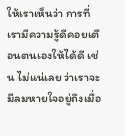ให้เราเห็นว่า การที่เรามีความรู้ดีคอยเตือนตนเองให้ได้ดี เช่น ไม่แน่เลย ว่าเราจะมีลมหายใจอยู่ถึงเมื่อ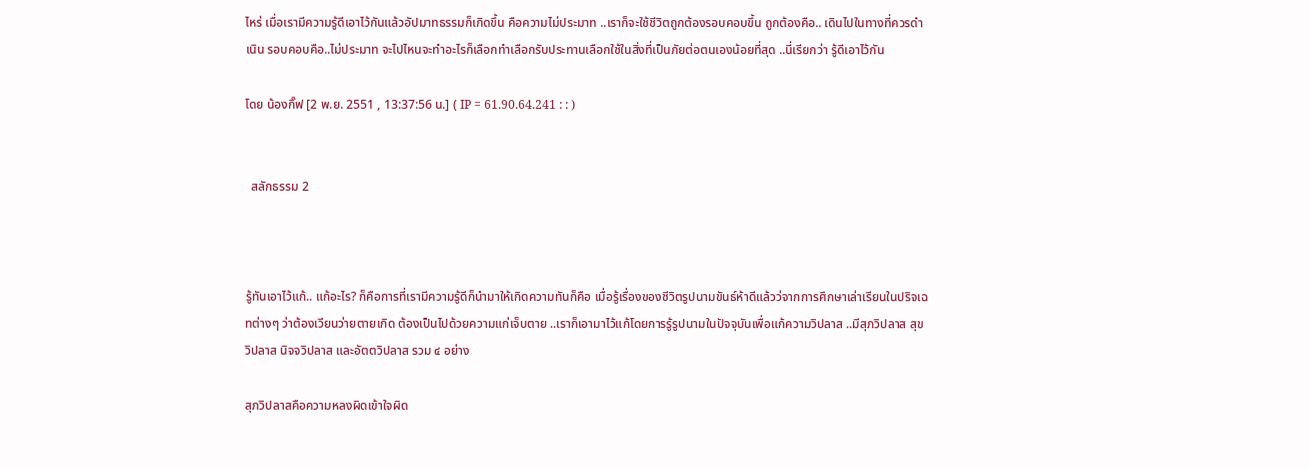ไหร่ เมื่อเรามีความรู้ดีเอาไว้กันแล้วอัปมาทธรรมก็เกิดขึ้น คือความไม่ประมาท ..เราก็จะใช้ชีวิตถูกต้องรอบคอบขึ้น ถูกต้องคือ.. เดินไปในทางที่ควรดำเนิน รอบคอบคือ..ไม่ประมาท จะไปไหนจะทำอะไรก็เลือกทำเลือกรับประทานเลือกใช้ในสิ่งที่เป็นภัยต่อตนเองน้อยที่สุด ..นี่เรียกว่า รู้ดีเอาไว้กัน

โดย น้องกิ๊ฟ [2 พ.ย. 2551 , 13:37:56 น.] ( IP = 61.90.64.241 : : )


  สลักธรรม 2



รู้ทันเอาไว้แก้.. แก้อะไร? ก็คือการที่เรามีความรู้ดีก็นำมาให้เกิดความทันก็คือ เมื่อรู้เรื่องของชีวิตรูปนามขันธ์ห้าดีแล้วว่จากการศึกษาเล่าเรียนในปริจเฉทต่างๆ ว่าต้องเวียนว่ายตายเกิด ต้องเป็นไปด้วยความแก่เจ็บตาย ..เราก็เอามาไว้แก้โดยการรู้รูปนามในปัจจุบันเพื่อแก้ความวิปลาส ..มีสุภวิปลาส สุขวิปลาส นิจจวิปลาส และอัตตวิปลาส รวม ๔ อย่าง

สุภวิปลาสคือความหลงผิดเข้าใจผิด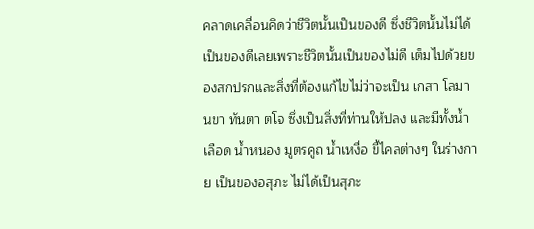คลาดเคลื่อนคิดว่าชีวิตนั้นเป็นของดี ซึ่งชีวิตนั้นไม่ได้เป็นของดีเลยเพราะชีวิตนั้นเป็นของไม่ดี เต็มไปด้วยของสกปรกและสิ่งที่ต้องแก้ไขไม่ว่าจะเป็น เกสา โลมา นขา ทันตา ตโจ ซึ่งเป็นสิ่งที่ท่านให้ปลง และมีทั้งน้ำเลือด น้ำหนอง มูตรคูถ น้ำเหงื่อ ขี้ไคลต่างๆ ในร่างกาย เป็นของอสุภะ ไม่ได้เป็นสุภะ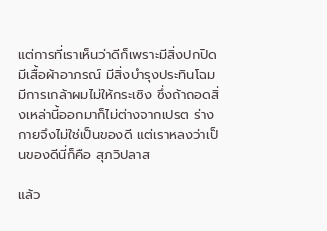แต่การที่เราเห็นว่าดีก็เพราะมีสิ่งปกปิด มีเสื้อผ้าอาภรณ์ มีสิ่งบำรุงประทินโฉม มีการเกล้าผมไม่ให้กระเซิง ซึ่งถ้าถอดสิ่งเหล่านี้ออกมาก็ไม่ต่างจากเปรต ร่างกายจึงไม่ใช่เป็นของดี แต่เราหลงว่าเป็นของดีนี่ก็คือ สุภวิปลาส

แล้ว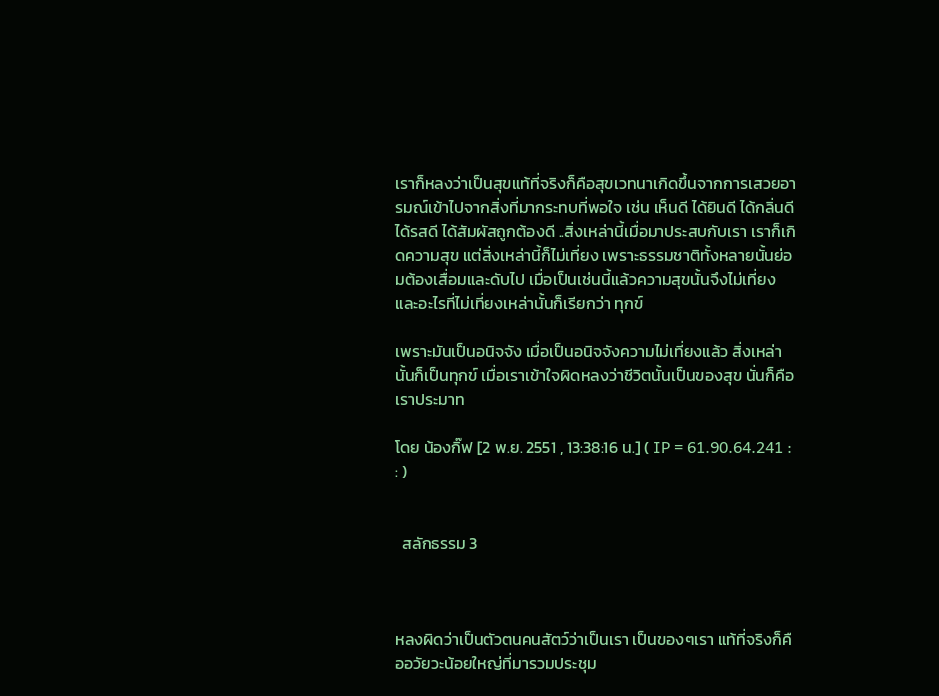เราก็หลงว่าเป็นสุขแท้ที่จริงก็คือสุขเวทนาเกิดขึ้นจากการเสวยอารมณ์เข้าไปจากสิ่งที่มากระทบที่พอใจ เช่น เห็นดี ได้ยินดี ได้กลิ่นดี ได้รสดี ได้สัมผัสถูกต้องดี ..สิ่งเหล่านี้เมื่อมาประสบกับเรา เราก็เกิดความสุข แต่สิ่งเหล่านี้ก็ไม่เที่ยง เพราะธรรมชาติทั้งหลายนั้นย่อมต้องเสื่อมและดับไป เมื่อเป็นเช่นนี้แล้วความสุขนั้นจึงไม่เที่ยง และอะไรที่ไม่เที่ยงเหล่านั้นก็เรียกว่า ทุกข์

เพราะมันเป็นอนิจจัง เมื่อเป็นอนิจจังความไม่เที่ยงแล้ว สิ่งเหล่านั้นก็เป็นทุกข์ เมื่อเราเข้าใจผิดหลงว่าชีวิตนั้นเป็นของสุข นั่นก็คือเราประมาท

โดย น้องกิ๊ฟ [2 พ.ย. 2551 , 13:38:16 น.] ( IP = 61.90.64.241 : : )


  สลักธรรม 3



หลงผิดว่าเป็นตัวตนคนสัตว์ว่าเป็นเรา เป็นของๆเรา แท้ที่จริงก็คืออวัยวะน้อยใหญ่ที่มารวมประชุม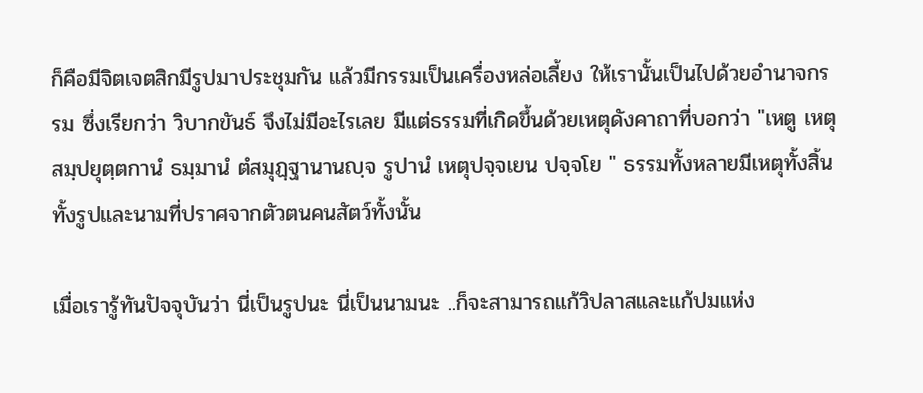ก็คือมีจิตเจตสิกมีรูปมาประชุมกัน แล้วมีกรรมเป็นเครื่องหล่อเลี้ยง ให้เรานั้นเป็นไปด้วยอำนาจกรรม ซึ่งเรียกว่า วิบากขันธ์ จึงไม่มีอะไรเลย มีแต่ธรรมที่เกิดขึ้นด้วยเหตุดังคาถาที่บอกว่า "เหตู เหตุสมฺปยุตฺตกานํ ธมฺมานํ ตํสมุฏฺฐานานญฺจ รูปานํ เหตุปจฺจเยน ปจฺจโย " ธรรมทั้งหลายมีเหตุทั้งสิ้นทั้งรูปและนามที่ปราศจากตัวตนคนสัตว์ทั้งนั้น

เมื่อเรารู้ทันปัจจุบันว่า นี่เป็นรูปนะ นี่เป็นนามนะ ..ก็จะสามารถแก้วิปลาสและแก้ปมแห่ง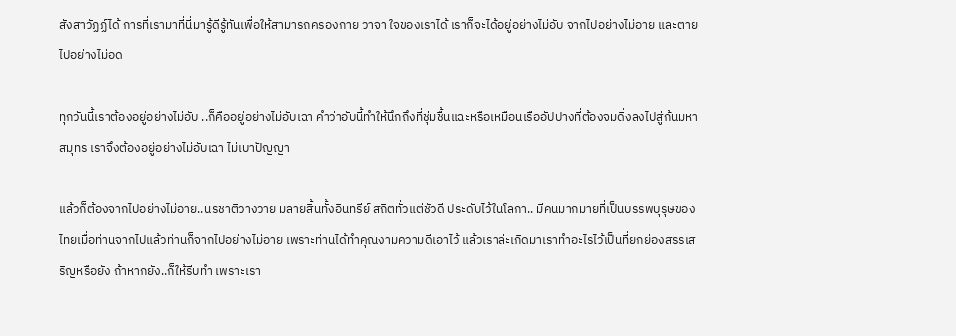สังสาวัฏฏ์ได้ การที่เรามาที่นี่มารู้ดีรู้ทันเพื่อให้สามารถครองกาย วาจา ใจของเราได้ เราก็จะได้อยู่อย่างไม่อับ จากไปอย่างไม่อาย และตายไปอย่างไม่อด

ทุกวันนี้เราต้องอยู่อย่างไม่อับ ..ก็คืออยู่อย่างไม่อับเฉา คำว่าอับนี้ทำให้นึกถึงที่ชุ่มชื้นแฉะหรือเหมือนเรืออัปปางที่ต้องจมดิ่งลงไปสู่ก้นมหาสมุทร เราจึงต้องอยู่อย่างไม่อับเฉา ไม่เบาปัญญา

แล้วก็ต้องจากไปอย่างไม่อาย..นรชาติวางวาย มลายสิ้นทั้งอินทรีย์ สถิตทั่วแต่ชัวดี ประดับไว้ในโลกา.. มีคนมากมายที่เป็นบรรพบุรุษของไทยเมื่อท่านจากไปแล้วท่านก็จากไปอย่างไม่อาย เพราะท่านได้ทำคุณงามความดีเอาไว้ แล้วเราล่ะเกิดมาเราทำอะไรไว้เป็นที่ยกย่องสรรเสริญหรือยัง ถ้าหากยัง..ก็ให้รีบทำ เพราะเรา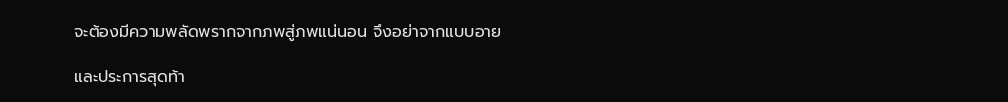จะต้องมีความพลัดพรากจากภพสู่ภพแน่นอน จึงอย่าจากแบบอาย

และประการสุดท้า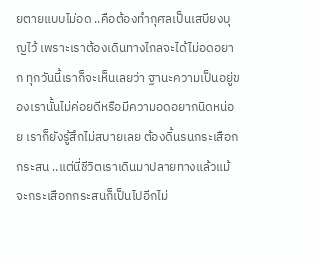ยตายแบบไม่อด ..คือต้องทำกุศลเป็นเสบียงบุญไว้ เพราะเราต้องเดินทางไกลจะได้ไม่อดอยาก ทุกวันนี้เราก็จะเห็นเลยว่า ฐานะความเป็นอยู่ของเรานั้นไม่ค่อยดีหรือมีความอดอยากนิดหน่อย เราก็ยังรู้สึกไม่สบายเลย ต้องดิ้นรนกระเสือกกระสน ..แต่นี่ชีวิตเราเดินมาปลายทางแล้วแม้จะกระเสือกกระสนก็เป็นไปอีกไม่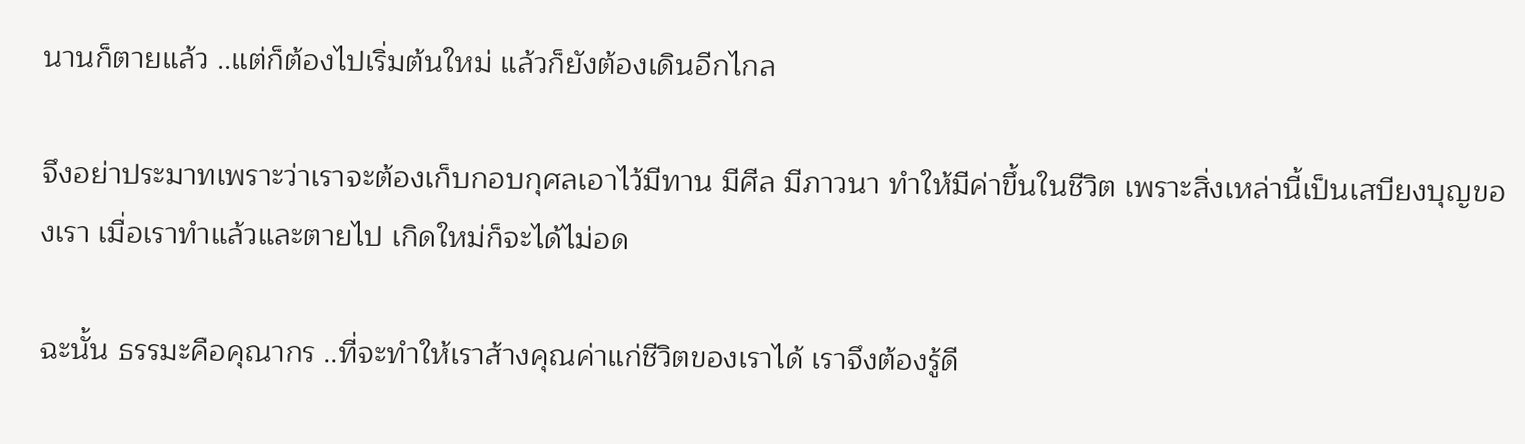นานก็ตายแล้ว ..แต่ก็ต้องไปเริ่มต้นใหม่ แล้วก็ยังต้องเดินอีกไกล

จึงอย่าประมาทเพราะว่าเราจะต้องเก็บกอบกุศลเอาไว้มีทาน มีศีล มีภาวนา ทำให้มีค่าขึ้นในชีวิต เพราะสิ่งเหล่านี้เป็นเสบียงบุญของเรา เมื่อเราทำแล้วและตายไป เกิดใหม่ก็จะได้ไม่อด

ฉะนั้น ธรรมะคือคุณากร ..ที่จะทำให้เราส้างคุณค่าแก่ชีวิตของเราได้ เราจึงต้องรู้ดี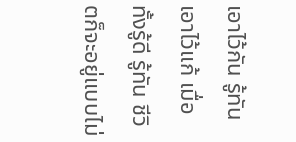เอาไว้กัน รู้ทันเอาไว้แก้ เมื่อทั้งรู้ดี รู้ทัน ชีวิตก็จะอยู่แบบไม่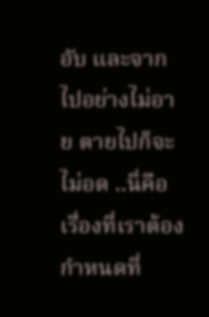อับ และจากไปอย่างไม่อาย ตายไปก็จะไม่อด ..นี่คือเรื่องที่เราต้องกำหนดที่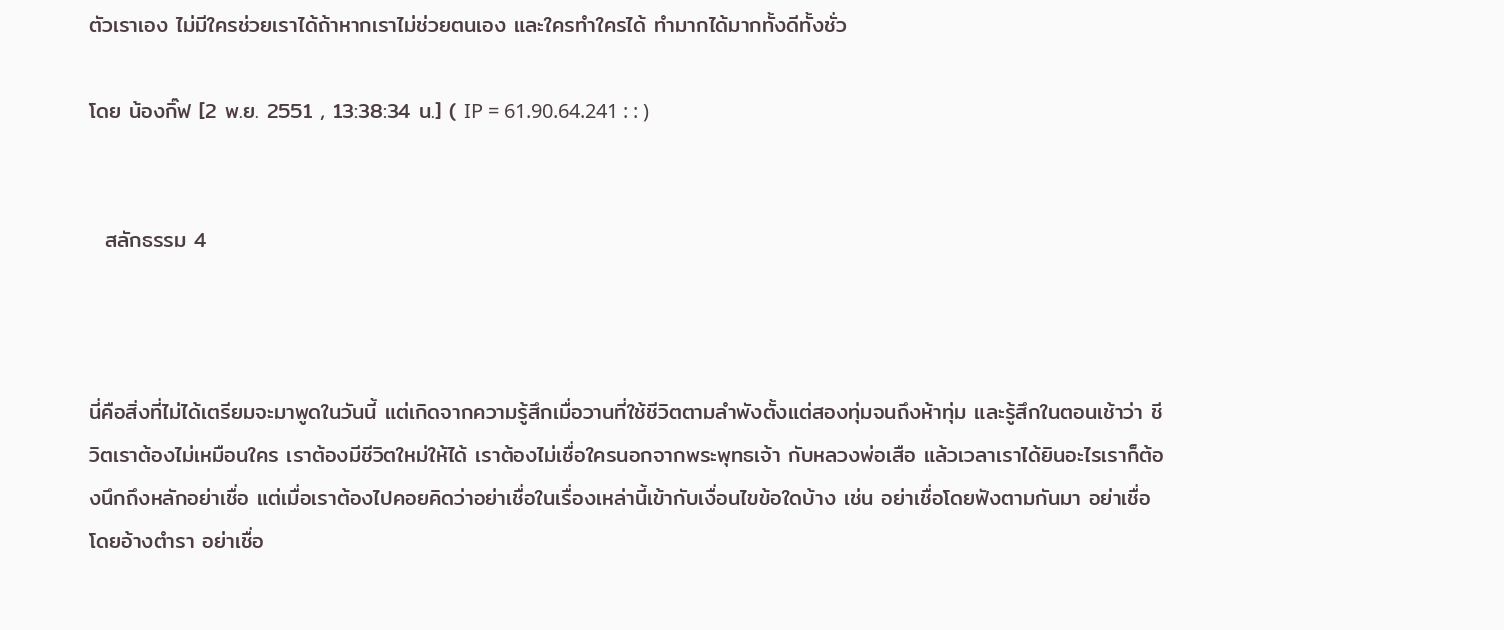ตัวเราเอง ไม่มีใครช่วยเราได้ถ้าหากเราไม่ช่วยตนเอง และใครทำใครได้ ทำมากได้มากทั้งดีทั้งชั่ว

โดย น้องกิ๊ฟ [2 พ.ย. 2551 , 13:38:34 น.] ( IP = 61.90.64.241 : : )


  สลักธรรม 4



นี่คือสิ่งที่ไม่ได้เตรียมจะมาพูดในวันนี้ แต่เกิดจากความรู้สึกเมื่อวานที่ใช้ชีวิตตามลำพังตั้งแต่สองทุ่มจนถึงห้าทุ่ม และรู้สึกในตอนเช้าว่า ชีวิตเราต้องไม่เหมือนใคร เราต้องมีชีวิตใหม่ให้ได้ เราต้องไม่เชื่อใครนอกจากพระพุทธเจ้า กับหลวงพ่อเสือ แล้วเวลาเราได้ยินอะไรเราก็ต้องนึกถึงหลักอย่าเชื่อ แต่เมื่อเราต้องไปคอยคิดว่าอย่าเชื่อในเรื่องเหล่านี้เข้ากับเงื่อนไขข้อใดบ้าง เช่น อย่าเชื่อโดยฟังตามกันมา อย่าเชื่อโดยอ้างตำรา อย่าเชื่อ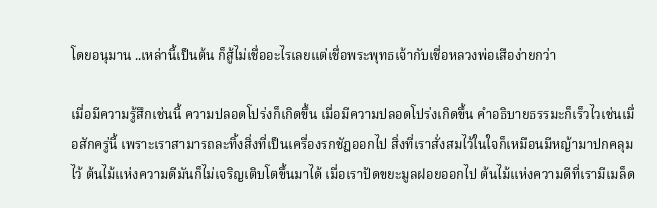โดยอนุมาน ..เหล่านี้เป็นต้น ก็สู้ไม่เชื่ออะไรเลยแต่เชื่อพระพุทธเจ้ากับเชื่อหลวงพ่อเสือง่ายกว่า

เมื่อมีความรู้สึกเช่นนี้ ความปลอดโปร่งก็เกิดขึ้น เมื่อมีความปลอดโปร่งเกิดขึ้น คำอธิบายธรรมะก็เร็วไวเช่นเมื่อสักครู่นี้ เพราะเราสามารถละทิ้งสิ่งที่เป็นเครื่องรกชัฎออกไป สิ่งที่เราสั่งสมไว้ในใจก็เหมือนมีหญ้ามาปกคลุมไว้ ต้นไม้แห่งความดีมันก็ไม่เจริญเติบโตขึ้นมาได้ เมื่อเราปัดขยะมูลฝอยออกไป ต้นไม้แห่งความดีที่เรามีเมล็ด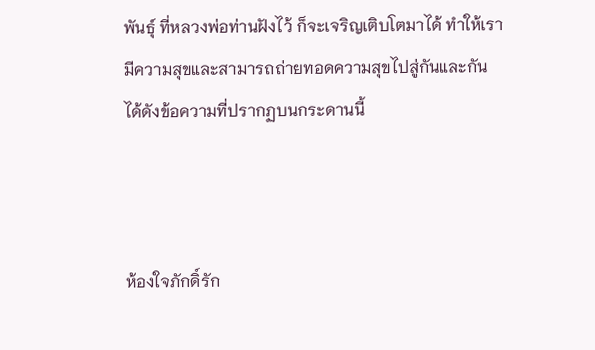พันธุ์ ที่หลวงพ่อท่านฝังไว้ ก็จะเจริญเติบโตมาได้ ทำให้เรามีความสุขและสามารถถ่ายทอดความสุขไปสู่กันและกันได้ดังข้อความที่ปรากฏบนกระดานนี้



ห้องใจภักดิ์รัก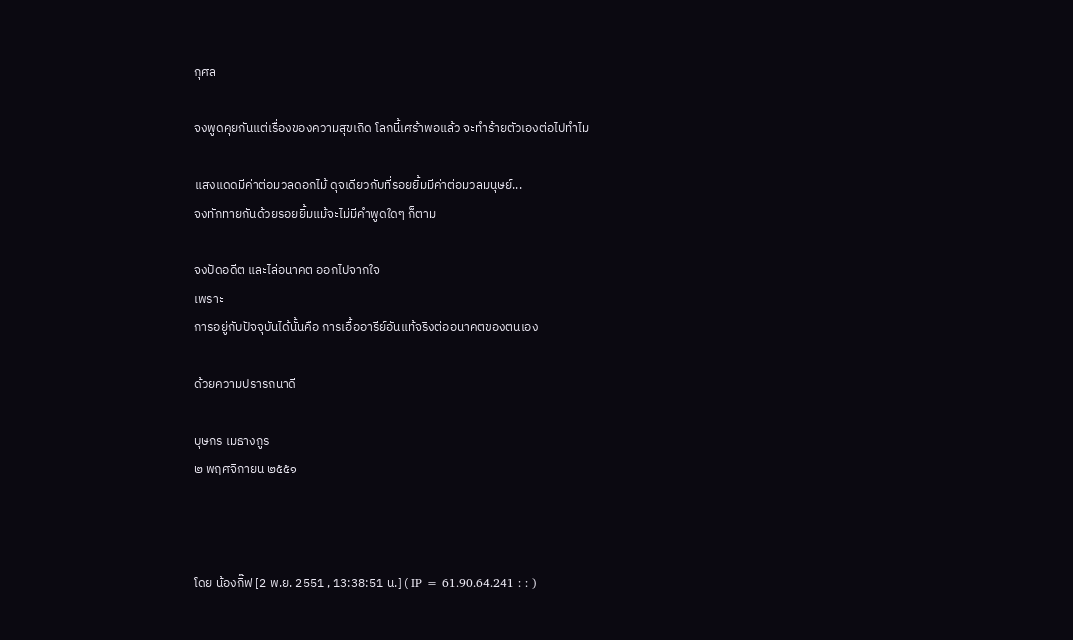กุศล

จงพูดคุยกันแต่เรื่องของความสุขเถิด โลกนี้เศร้าพอแล้ว จะทำร้ายตัวเองต่อไปทำไม

แสงแดดมีค่าต่อมวลดอกไม้ ดุจเดียวกับที่รอยยิ้มมีค่าต่อมวลมนุษย์...
จงทักทายกันด้วยรอยยิ้มแม้จะไม่มีคำพูดใดๆ ก็ตาม

จงปัดอดีต และไล่อนาคต ออกไปจากใจ
เพราะ
การอยู่กับปัจจุบันได้นั้นคือ การเอื้ออารีย์อันแท้จริงต่ออนาคตของตนเอง

ด้วยความปรารถนาดี

บุษกร เมธางกูร
๒ พฤศจิกายน ๒๕๕๑



โดย น้องกิ๊ฟ [2 พ.ย. 2551 , 13:38:51 น.] ( IP = 61.90.64.241 : : )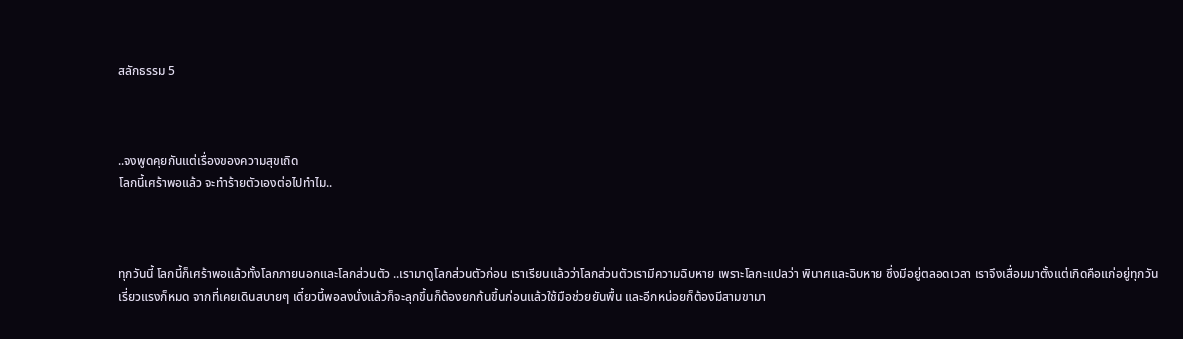สลักธรรม 5



..จงพูดคุยกันแต่เรื่องของความสุขเถิด
โลกนี้เศร้าพอแล้ว จะทำร้ายตัวเองต่อไปทำไม..



ทุกวันนี้ โลกนี้ก็เศร้าพอแล้วทั้งโลกภายนอกและโลกส่วนตัว ..เรามาดูโลกส่วนตัวก่อน เราเรียนแล้วว่าโลกส่วนตัวเรามีความฉิบหาย เพราะโลกะแปลว่า พินาศและฉิบหาย ซึ่งมีอยู่ตลอดเวลา เราจึงเสื่อมมาตั้งแต่เกิดคือแก่อยู่ทุกวัน เรี่ยวแรงก็หมด จากที่เคยเดินสบายๆ เดี๋ยวนี้พอลงนั่งแล้วก็จะลุกขึ้นก็ต้องยกก้นขึ้นก่อนแล้วใช้มือช่วยยันพื้น และอีกหน่อยก็ต้องมีสามขามา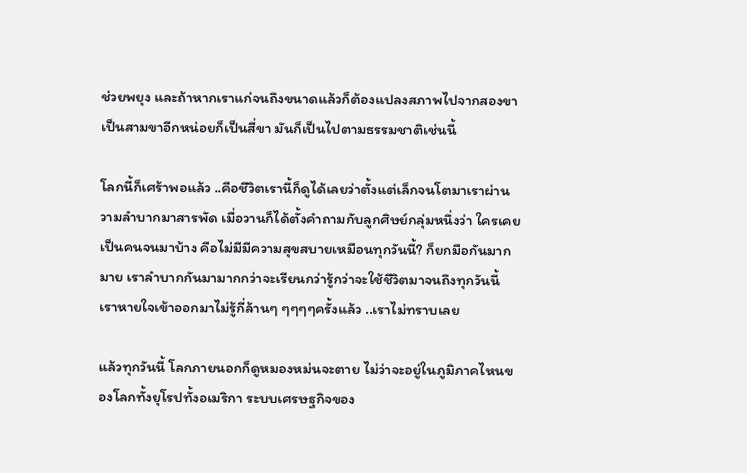ช่วยพยุง และถ้าหากเราแก่จนถึงขนาดแล้วก็ต้องแปลงสภาพไปจากสองขาเป็นสามขาอีกหน่อยก็เป็นสี่ขา มันก็เป็นไปตามธรรมชาติเช่นนี้

โลกนี้ก็เศร้าพอแล้ว ..คือชีวิตเรานี้ก็ดูได้เลยว่าตั้งแต่เล็กจนโตมาเราผ่านวามลำบากมาสารพัด เมื่อวานก็ได้ตั้งคำถามกับลูกศิษย์กลุ่มหนึ่งว่า ใครเคยเป็นคนจนมาบ้าง คือไม่มีมีความสุขสบายเหมือนทุกวันนี้? ก็ยกมือกันมากมาย เราลำบากกันมามากกว่าจะเรียนกว่ารู้กว่าจะใช้ชีวิตมาจนถึงทุกวันนี้ เราหายใจเข้าออกมาไม่รู้กี่ล้านๆ ๆๆๆๆครั้งแล้ว ..เราไม่ทราบเลย

แล้วทุกวันนี้ โลกภายนอกก็ดูหมองหม่นจะตาย ไม่ว่าจะอยู่ในภูมิภาคไหนของโลกทั้งยุโรปทั้งอเมริกา ระบบเศรษฐกิจของ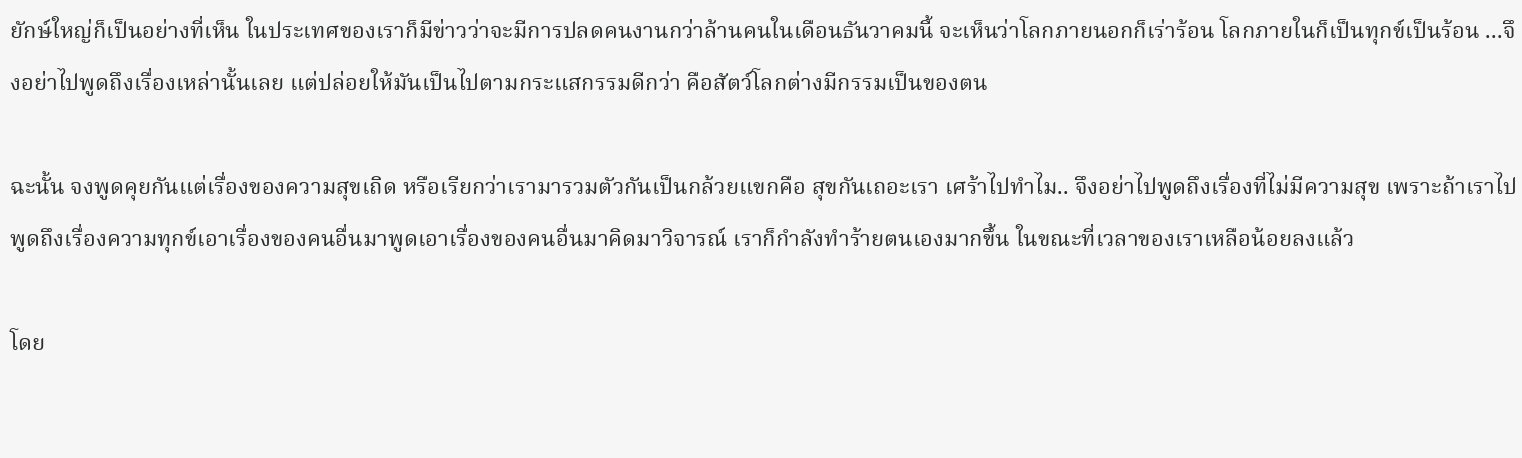ยักษ์ใหญ่ก็เป็นอย่างที่เห็น ในประเทศของเราก็มีข่าวว่าจะมีการปลดคนงานกว่าล้านคนในเดือนธันวาคมนี้ จะเห็นว่าโลกภายนอกก็เร่าร้อน โลกภายในก็เป็นทุกข์เป็นร้อน ...จึงอย่าไปพูดถึงเรื่องเหล่านั้นเลย แต่ปล่อยให้มันเป็นไปตามกระแสกรรมดีกว่า คือสัตว์โลกต่างมีกรรมเป็นของตน

ฉะนั้น จงพูดคุยกันแต่เรื่องของความสุขเถิด หรือเรียกว่าเรามารวมตัวกันเป็นกล้วยแขกคือ สุขกันเถอะเรา เศร้าไปทำไม.. จึงอย่าไปพูดถึงเรื่องที่ไม่มีความสุข เพราะถ้าเราไปพูดถึงเรื่องความทุกข์เอาเรื่องของคนอื่นมาพูดเอาเรื่องของคนอื่นมาคิดมาวิจารณ์ เราก็กำลังทำร้ายตนเองมากขึ้น ในขณะที่เวลาของเราเหลือน้อยลงแล้ว

โดย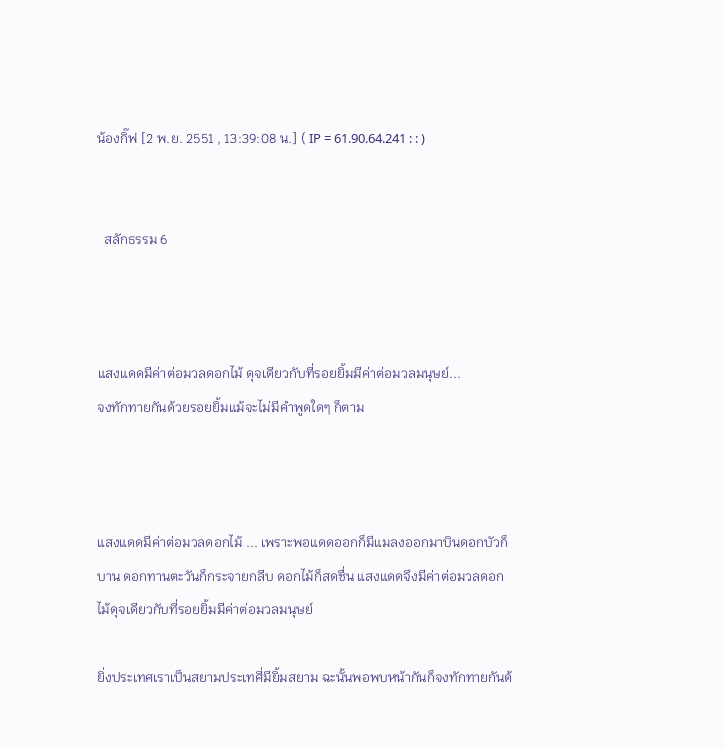น้องกิ๊ฟ [2 พ.ย. 2551 , 13:39:08 น.] ( IP = 61.90.64.241 : : )


  สลักธรรม 6



แสงแดดมีค่าต่อมวลดอกไม้ ดุจเดียวกับที่รอยยิ้มมีค่าต่อมวลมนุษย์...
จงทักทายกันด้วยรอยยิ้มแม้จะไม่มีคำพูดใดๆ ก็ตาม



แสงแดดมีค่าต่อมวลดอกไม้ ... เพราะพอแดดออกก็มีแมลงออกมาบินดอกบัวก็บาน ดอกทานตะวันก็กระจายกลีบ ดอกไม้ก็สดชื่น แสงแดดจึงมีค่าต่อมวลดอกไม้ดุจเดียวกับที่รอยยิ้มมีค่าต่อมวลมนุษย์

ยิ่งประเทศเราเป็นสยามประเทศี่มียิ้มสยาม ฉะนั้นพอพบหน้ากันก็จงทักทายกันด้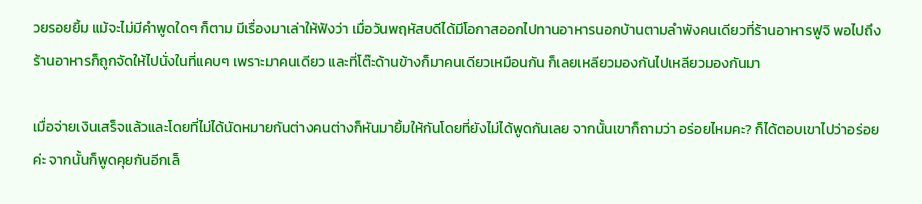วยรอยยิ้ม แม้จะไม่มีคำพูดใดๆ ก็ตาม มีเรื่องมาเล่าให้ฟังว่า เมื่อวันพฤหัสบดีได้มีโอกาสออกไปทานอาหารนอกบ้านตามลำพังคนเดียวที่ร้านอาหารฟูจิ พอไปถึงร้านอาหารก็ถูกจัดให้ไปนั่งในที่แคบๆ เพราะมาคนเดียว และที่โต๊ะด้านข้างก็มาคนเดียวเหมือนกัน ก็เลยเหลียวมองกันไปเหลียวมองกันมา

เมื่อจ่ายเงินเสร็จแล้วและโดยที่ไม่ได้นัดหมายกันต่างคนต่างก็หันมายิ้มให้กันโดยที่ยังไม่ได้พูดกันเลย จากนั้นเขาก็ถามว่า อร่อยไหมคะ? ก็ได้ตอบเขาไปว่าอร่อยค่ะ จากนั้นก็พูดคุยกันอีกเล็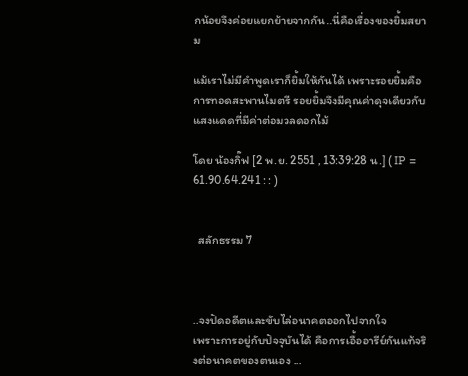กน้อยจึงค่อยแยกย้ายจากกัน..นี่คือเรื่องของยิ้มสยาม

แม้เราไม่มีคำพูดเราก็ยิ้มให้กันได้ เพราะรอยยิ้มคือการทอดสะพานไมตรี รอยยิ้มจึงมีคุณค่าดุจเดียวกับแสงแดดที่มีค่าต่อมวลดอกไม้

โดย น้องกิ๊ฟ [2 พ.ย. 2551 , 13:39:28 น.] ( IP = 61.90.64.241 : : )


  สลักธรรม 7



..จงปัดอดีตและขับไล่อนาคตออกไปจากใจ
เพราะการอยู่กับปัจจุบันได้ คือการเอื้ออารีย์กันแท้จริงต่อนาคตของตนเอง ...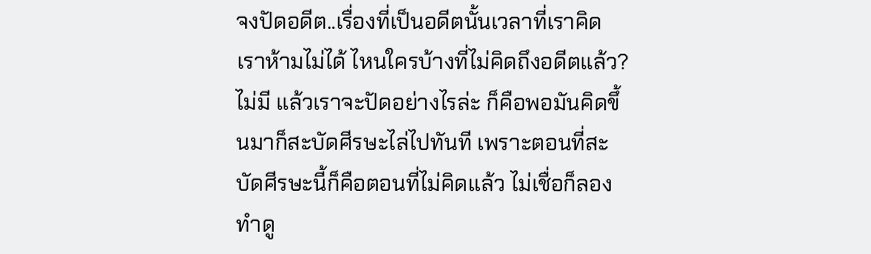จงปัดอดีต..เรื่องที่เป็นอดีตนั้นเวลาที่เราคิด เราห้ามไม่ได้ ไหนใครบ้างที่ไม่คิดถึงอดีตแล้ว? ไม่มี แล้วเราจะปัดอย่างไรล่ะ ก็คือพอมันคิดขึ้นมาก็สะบัดศีรษะไล่ไปทันที เพราะตอนที่สะบัดศีรษะนี้ก็คือตอนที่ไม่คิดแล้ว ไม่เชื่อก็ลองทำดู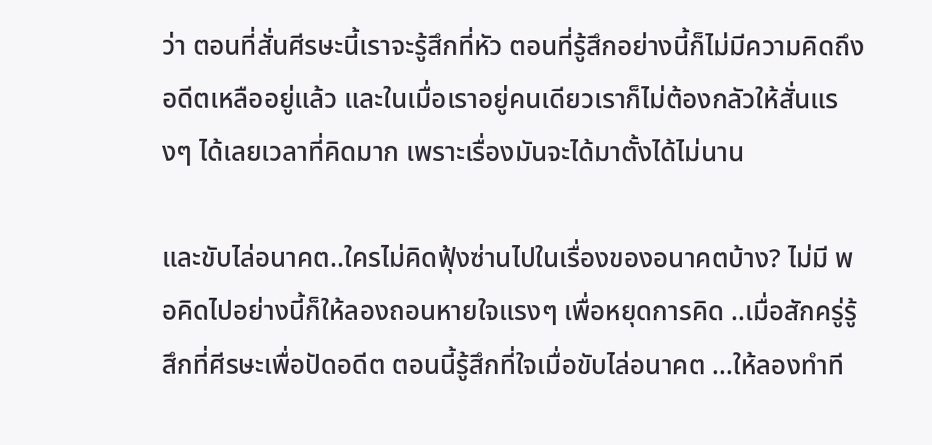ว่า ตอนที่สั่นศีรษะนี้เราจะรู้สึกที่หัว ตอนที่รู้สึกอย่างนี้ก็ไม่มีความคิดถึงอดีตเหลืออยู่แล้ว และในเมื่อเราอยู่คนเดียวเราก็ไม่ต้องกลัวให้สั่นแรงๆ ได้เลยเวลาที่คิดมาก เพราะเรื่องมันจะได้มาตั้งได้ไม่นาน

และขับไล่อนาคต..ใครไม่คิดฟุ้งซ่านไปในเรื่องของอนาคตบ้าง? ไม่มี พอคิดไปอย่างนี้ก็ให้ลองถอนหายใจแรงๆ เพื่อหยุดการคิด ..เมื่อสักครู่รู้สึกที่ศีรษะเพื่อปัดอดีต ตอนนี้รู้สึกที่ใจเมื่อขับไล่อนาคต ...ให้ลองทำที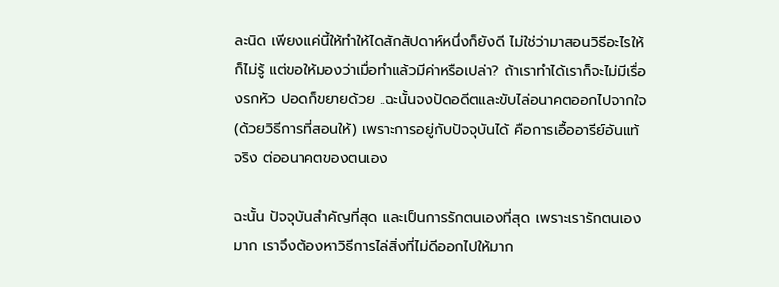ละนิด เพียงแค่นี้ให้ทำให้ไดสักสัปดาห์หนึ่งก็ยังดี ไม่ใช่ว่ามาสอนวิธีอะไรให้ก็ไม่รู้ แต่ขอให้มองว่าเมื่อทำแล้วมีค่าหรือเปล่า? ถ้าเราทำได้เราก็จะไม่มีเรื่องรกหัว ปอดก็ขยายด้วย ..ฉะนั้นจงปัดอดีตและขับไล่อนาคตออกไปจากใจ(ด้วยวิธีการที่สอนให้) เพราะการอยู่กับปัจจุบันได้ คือการเอื้ออารีย์อันแท้จริง ต่ออนาคตของตนเอง

ฉะนั้น ปัจจุบันสำคัญที่สุด และเป็นการรักตนเองที่สุด เพราะเรารักตนเองมาก เราจึงต้องหาวิธีการไล่สิ่งที่ไม่ดีออกไปให้มาก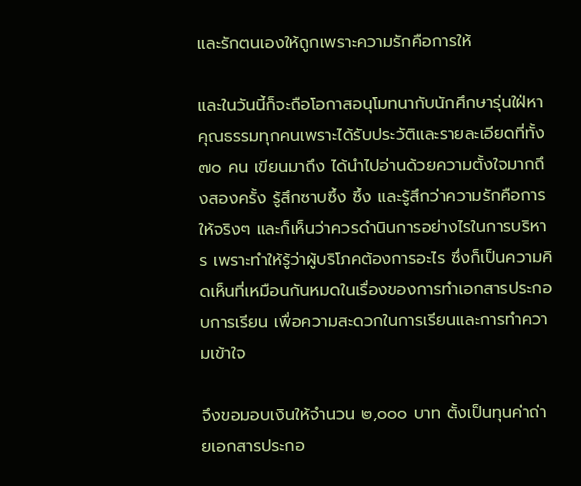และรักตนเองให้ถูกเพราะความรักคือการให้

และในวันนี้ก็จะถือโอกาสอนุโมทนากับนักศึกษารุ่นใฝ่หาคุณธรรมทุกคนเพราะได้รับประวัติและรายละเอียดที่ทั้ง ๗๐ คน เขียนมาถึง ได้นำไปอ่านด้วยความตั้งใจมากถึงสองครั้ง รู้สึกซาบซึ้ง ซึ้ง และรู้สึกว่าความรักคือการให้จริงๆ และก็เห็นว่าควรดำนินการอย่างไรในการบริหาร เพราะทำให้รู้ว่าผู้บริโภคต้องการอะไร ซึ่งก็เป็นความคิดเห็นที่เหมือนกันหมดในเรื่องของการทำเอกสารประกอบการเรียน เพื่อความสะดวกในการเรียนและการทำความเข้าใจ

จึงขอมอบเงินให้จำนวน ๒,๐๐๐ บาท ตั้งเป็นทุนค่าถ่ายเอกสารประกอ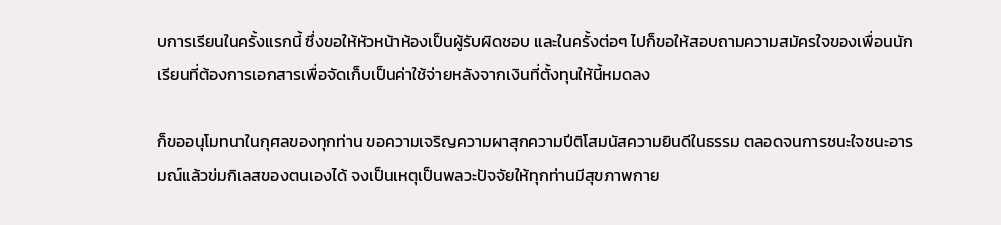บการเรียนในครั้งแรกนี้ ซึ่งขอให้หัวหน้าห้องเป็นผู้รับผิดชอบ และในครั้งต่อๆ ไปก็ขอให้สอบถามความสมัครใจของเพื่อนนักเรียนที่ต้องการเอกสารเพื่อจัดเก็บเป็นค่าใช้จ่ายหลังจากเงินที่ตั้งทุนให้นี้หมดลง

ก็ขออนุโมทนาในกุศลของทุกท่าน ขอความเจริญความผาสุกความปีติโสมนัสความยินดีในธรรม ตลอดจนการชนะใจชนะอารมณ์แล้วข่มกิเลสของตนเองได้ จงเป็นเหตุเป็นพลวะปัจจัยให้ทุกท่านมีสุขภาพกาย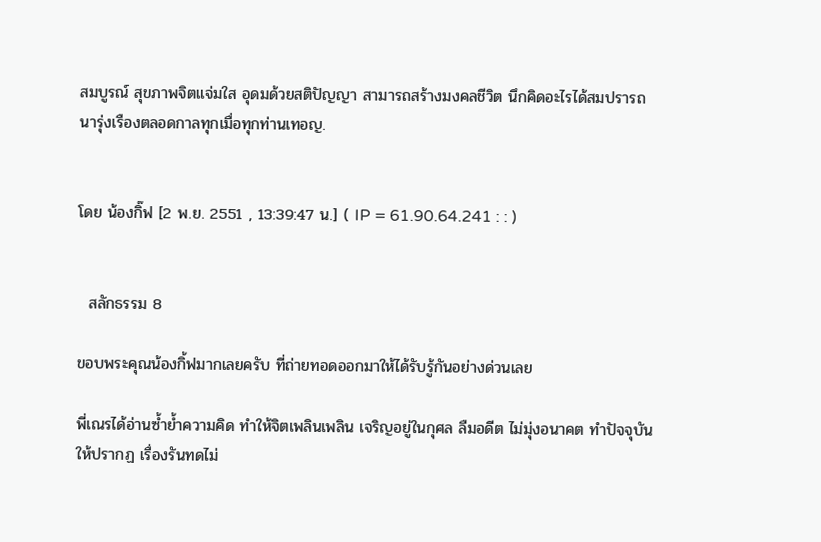สมบูรณ์ สุขภาพจิตแจ่มใส อุดมด้วยสติปัญญา สามารถสร้างมงคลชีวิต นึกคิดอะไรได้สมปรารถนารุ่งเรืองตลอดกาลทุกเมื่อทุกท่านเทอญ.


โดย น้องกิ๊ฟ [2 พ.ย. 2551 , 13:39:47 น.] ( IP = 61.90.64.241 : : )


  สลักธรรม 8

ขอบพระคุณน้องกิ้ฟมากเลยครับ ที่ถ่ายทอดออกมาให้ได้รับรู้กันอย่างด่วนเลย

พี่เณรได้อ่านซ้ำย้ำความคิด ทำให้จิตเพลินเพลิน เจริญอยู่ในกุศล ลืมอดีต ไม่มุ่งอนาคต ทำปัจจุบันให้ปรากฏ เรื่องรันทดไม่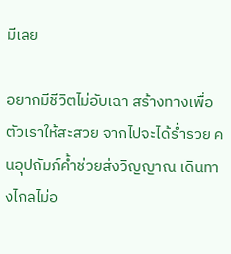มีเลย

อยากมีชีวิตไม่อับเฉา สร้างทางเพื่อตัวเราให้สะสวย จากไปจะได้ร่ำรวย คนอุปถัมภ์ค้ำช่วยส่งวิญญาณ เดินทางไกลไม่อ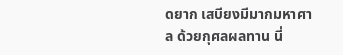ดยาก เสบียงมีมากมหาศาล ด้วยกุศลผลทาน นี่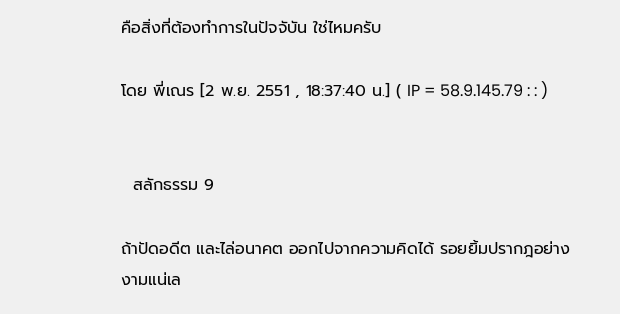คือสิ่งที่ต้องทำการในปัจจับัน ใช่ไหมครับ

โดย พี่เณร [2 พ.ย. 2551 , 18:37:40 น.] ( IP = 58.9.145.79 : : )


  สลักธรรม 9

ถ้าปัดอดีต และไล่อนาคต ออกไปจากความคิดได้ รอยยิ้มปรากฎอย่างงามแน่เล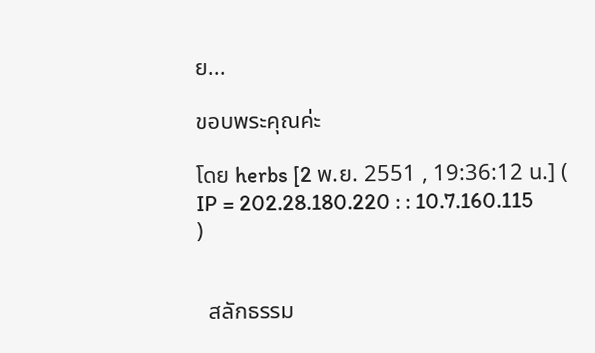ย...

ขอบพระคุณค่ะ

โดย herbs [2 พ.ย. 2551 , 19:36:12 น.] ( IP = 202.28.180.220 : : 10.7.160.115 )


  สลักธรรม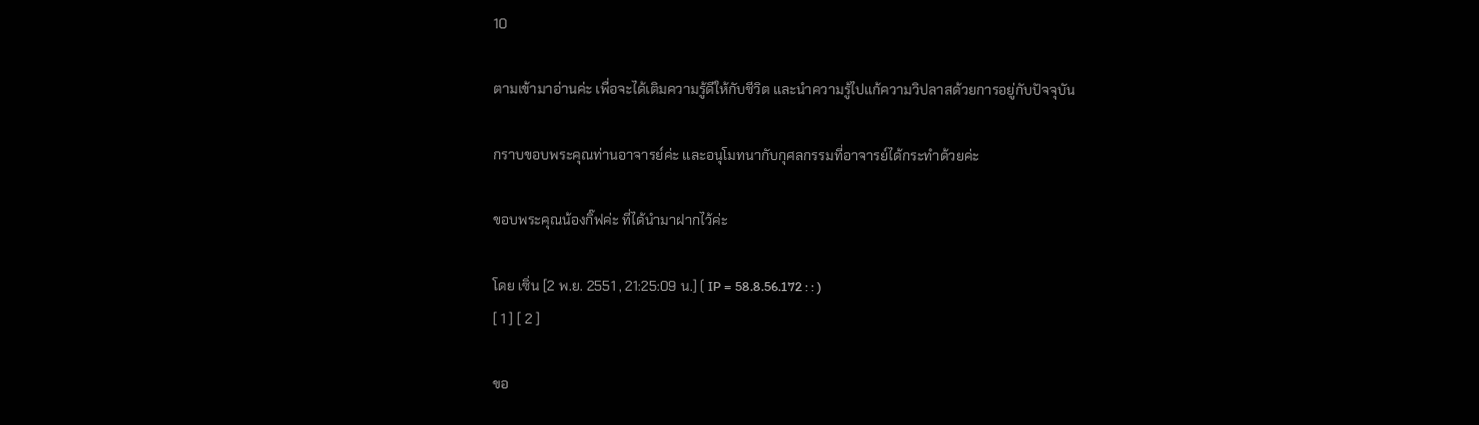10

ตามเข้ามาอ่านค่ะ เพื่อจะได้เติมความรู้ดีให้กับชีวิต และนำความรู้ไปแก้ความวิปลาสด้วยการอยู่กับปัจจุบัน

กราบขอบพระคุณท่านอาจารย์ค่ะ และอนุโมทนากับกุศลกรรมที่อาจารย์ได้กระทำด้วยค่ะ

ขอบพระคุณน้องกิ๊ฟค่ะ ที่ได้นำมาฝากไว้ค่ะ

โดย เซิ่น [2 พ.ย. 2551 , 21:25:09 น.] ( IP = 58.8.56.172 : : )
[ 1 ] [ 2 ]

ขอ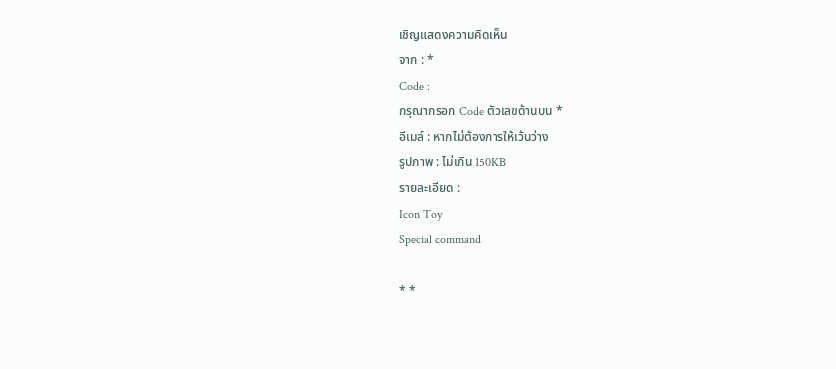เชิญแสดงความคิดเห็น
จาก : *
Code :
กรุณากรอก Code ตัวเลขด้านบน *
อีเมล์ : หากไม่ต้องการให้เว้นว่าง
รูปภาพ : ไม่เกิน 150KB
รายละเอียด :
Icon Toy
Special command

* *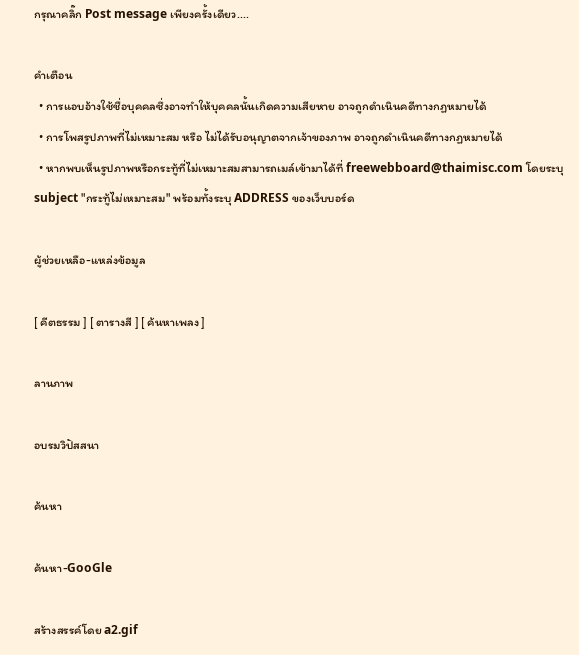กรุณาคลิ๊ก Post message เพียงครั้งเดียว....

คำเตือน
  • การแอบอ้างใช้ชื่อบุคคลซึ่งอาจทำให้บุคคลนั้นเกิดความเสียหาย อาจถูกดำเนินคดีทางกฏหมายได้
  • การโพสรูปภาพที่ไม่เหมาะสม หรือ ไม่ได้รับอนุญาตจากเจ้าของภาพ อาจถูกดำเนินคดีทางกฏหมายได้
  • หากพบเห็นรูปภาพหรือกระทู้ที่ไม่เหมาะสมสามารถเมล์เข้ามาได้ที่ freewebboard@thaimisc.com โดยระบุ subject "กระทู้ไม่เหมาะสม" พร้อมทั้งระบุ ADDRESS ของเว็บบอร์ด

ผู้ช่วยเหลือ-แหล่งข้อมูล

[ คีตธรรม ] [ ตารางสี ] [ ค้นหาเพลง ]

ลานภาพ

อบรมวิปัสสนา

ค้นหา

ค้นหา-GooGle

สร้างสรรค์โดย a2.gif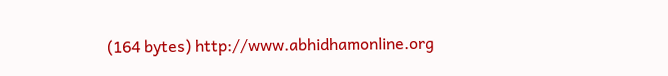(164 bytes) http://www.abhidhamonline.org